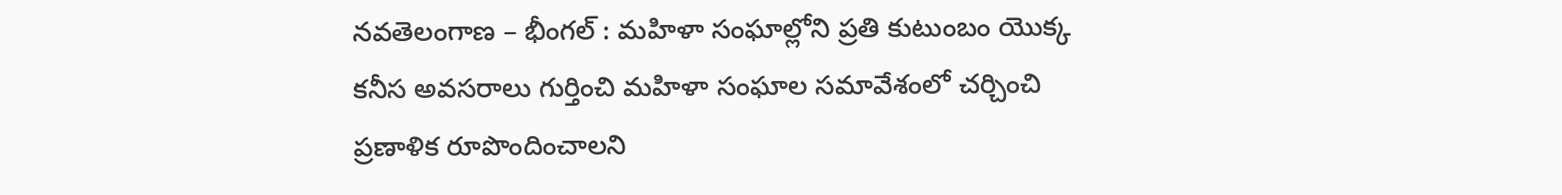నవతెలంగాణ – భీంగల్ : మహిళా సంఘాల్లోని ప్రతి కుటుంబం యొక్క కనీస అవసరాలు గుర్తించి మహిళా సంఘాల సమావేశంలో చర్చించి ప్రణాళిక రూపొందించాలని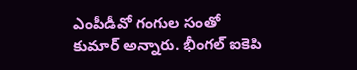ఎంపీడీవో గంగుల సంతో కుమార్ అన్నారు. భీంగల్ ఐకెపి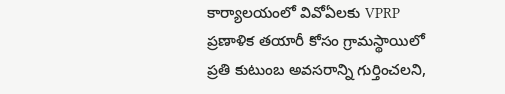కార్యాలయంలో వివోఏలకు VPRP ప్రణాళిక తయారీ కోసం గ్రామస్థాయిలో ప్రతి కుటుంబ అవసరాన్ని గుర్తించలని,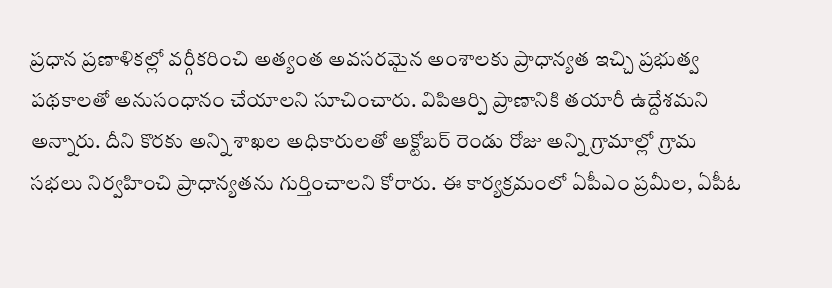ప్రధాన ప్రణాళికల్లో వర్గీకరించి అత్యంత అవసరమైన అంశాలకు ప్రాధాన్యత ఇచ్చి ప్రభుత్వ పథకాలతో అనుసంధానం చేయాలని సూచించారు. విపిఆర్పి ప్రాణానికి తయారీ ఉద్దేశమని అన్నారు. దీని కొరకు అన్ని శాఖల అధికారులతో అక్టోబర్ రెండు రోజు అన్ని గ్రామాల్లో గ్రామ సభలు నిర్వహించి ప్రాధాన్యతను గుర్తించాలని కోరారు. ఈ కార్యక్రమంలో ఏపీఎం ప్రమీల, ఏపీఓ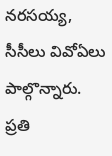నరసయ్య, సీసీలు వివోఏలు పాల్గొన్నారు.
ప్రతి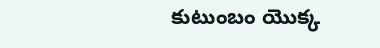కుటుంబం యొక్క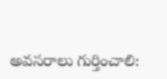అవసరాలు గుర్తించాలి: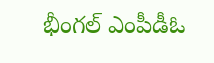భీంగల్ ఎంపీడీఓ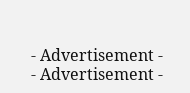- Advertisement -
- Advertisement -